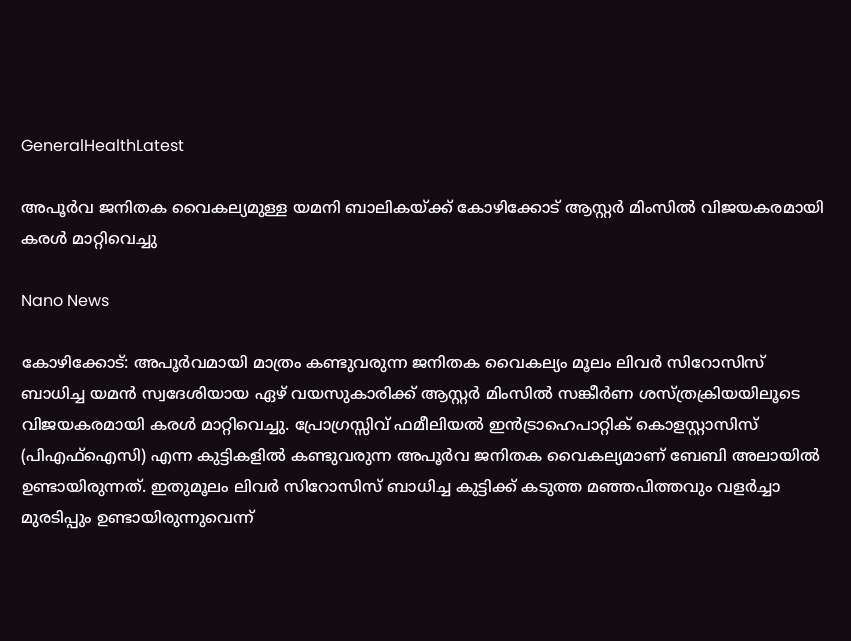GeneralHealthLatest

അപൂര്‍വ ജനിതക വൈകല്യമുള്ള യമനി ബാലികയ്ക്ക് കോഴിക്കോട് ആസ്റ്റര്‍ മിംസില്‍ വിജയകരമായി കരള്‍ മാറ്റിവെച്ചു

Nano News

കോഴിക്കോട്: അപൂര്‍വമായി മാത്രം കണ്ടുവരുന്ന ജനിതക വൈകല്യം മൂലം ലിവര്‍ സിറോസിസ് ബാധിച്ച യമന്‍ സ്വദേശിയായ ഏഴ് വയസുകാരിക്ക് ആസ്റ്റര്‍ മിംസില്‍ സങ്കീര്‍ണ ശസ്ത്രക്രിയയിലൂടെ വിജയകരമായി കരള്‍ മാറ്റിവെച്ചു. പ്രോഗ്രസ്സിവ് ഫമീലിയല്‍ ഇന്‍ട്രാഹെപാറ്റിക് കൊളസ്റ്റാസിസ് (പിഎഫ്ഐസി) എന്ന കുട്ടികളില്‍ കണ്ടുവരുന്ന അപൂര്‍വ ജനിതക വൈകല്യമാണ് ബേബി അലായില്‍ ഉണ്ടായിരുന്നത്. ഇതുമൂലം ലിവര്‍ സിറോസിസ് ബാധിച്ച കുട്ടിക്ക് കടുത്ത മഞ്ഞപിത്തവും വളര്‍ച്ചാ മുരടിപ്പും ഉണ്ടായിരുന്നുവെന്ന്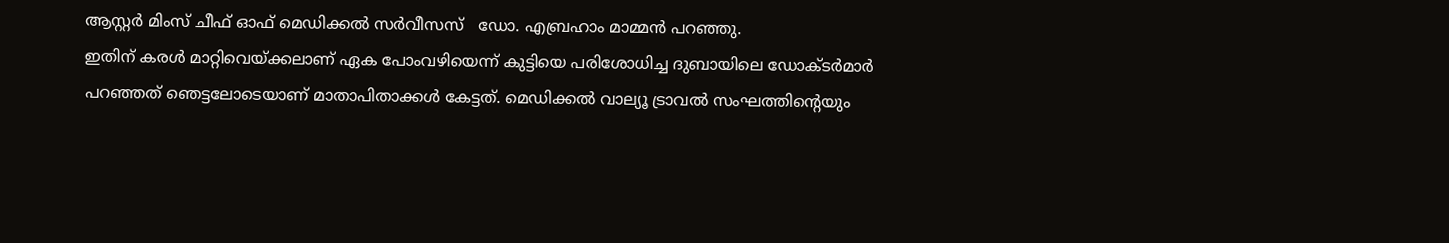ആസ്റ്റര്‍ മിംസ് ചീഫ് ഓഫ് മെഡിക്കല്‍ സര്‍വീസസ്   ഡോ. എബ്രഹാം മാമ്മന്‍ പറഞ്ഞു.
ഇതിന് കരള്‍ മാറ്റിവെയ്ക്കലാണ് ഏക പോംവഴിയെന്ന് കുട്ടിയെ പരിശോധിച്ച ദുബായിലെ ഡോക്ടര്‍മാര്‍ പറഞ്ഞത് ഞെട്ടലോടെയാണ് മാതാപിതാക്കള്‍ കേട്ടത്. മെഡിക്കല്‍ വാല്യൂ ട്രാവല്‍ സംഘത്തിന്റെയും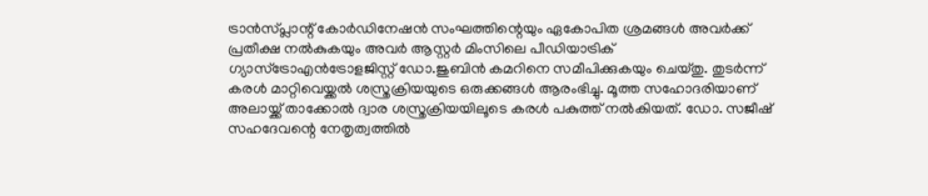ട്രാന്‍സ്പ്ലാന്റ് കോര്‍ഡിനേഷന്‍ സംഘത്തിന്റെയും ഏകോപിത ശ്രമങ്ങള്‍ അവര്‍ക്ക് പ്രതീക്ഷ നല്‍കുകയും അവര്‍ ആസ്റ്റര്‍ മിംസിലെ പീഡിയാട്രിക് ഗ്യാസ്ട്രോഎന്‍ട്രോളജിസ്റ്റ് ഡോ.ജുബിന്‍ കമറിനെ സമീപിക്കുകയും ചെയ്തു. തുടര്‍ന്ന് കരള്‍ മാറ്റിവെയ്ക്കല്‍ ശസ്ത്രക്രിയയുടെ ഒരുക്കങ്ങള്‍ ആരംഭിച്ചു. മൂത്ത സഹോദരിയാണ് അലായ്ക്ക് താക്കോല്‍ ദ്വാര ശസ്ത്രക്രിയയിലൂടെ കരള്‍ പകുത്ത് നല്‍കിയത്. ഡോ. സജീഷ് സഹദേവന്റെ നേതൃത്വത്തില്‍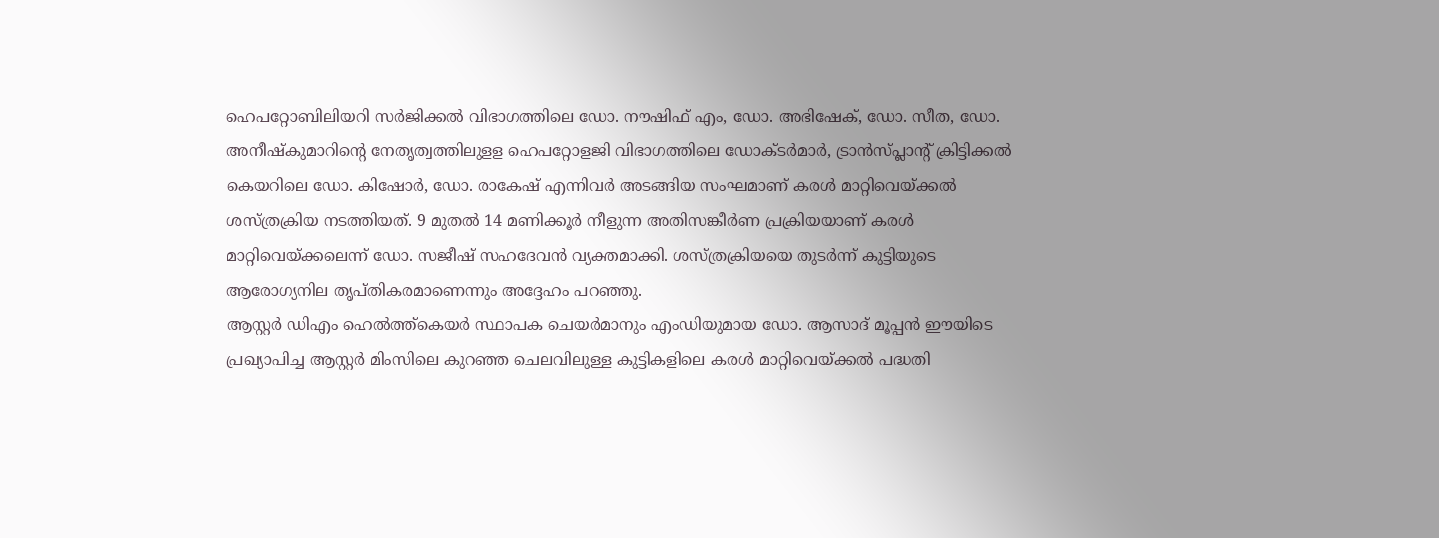ഹെപറ്റോബിലിയറി സര്‍ജിക്കല്‍ വിഭാഗത്തിലെ ഡോ. നൗഷിഫ് എം, ഡോ. അഭിഷേക്, ഡോ. സീത, ഡോ. അനീഷ്‌കുമാറിന്റെ നേതൃത്വത്തിലുളള ഹെപറ്റോളജി വിഭാഗത്തിലെ ഡോക്ടര്‍മാര്‍, ട്രാന്‍സ്പ്ലാന്റ് ക്രിട്ടിക്കല്‍ കെയറിലെ ഡോ. കിഷോര്‍, ഡോ. രാകേഷ് എന്നിവര്‍ അടങ്ങിയ സംഘമാണ് കരള്‍ മാറ്റിവെയ്ക്കല്‍ ശസ്ത്രക്രിയ നടത്തിയത്. 9 മുതല്‍ 14 മണിക്കൂര്‍ നീളുന്ന അതിസങ്കീര്‍ണ പ്രക്രിയയാണ് കരള്‍ മാറ്റിവെയ്ക്കലെന്ന് ഡോ. സജീഷ് സഹദേവന്‍ വ്യക്തമാക്കി. ശസ്ത്രക്രിയയെ തുടര്‍ന്ന് കുട്ടിയുടെ ആരോഗ്യനില തൃപ്തികരമാണെന്നും അദ്ദേഹം പറഞ്ഞു.
ആസ്റ്റര്‍ ഡിഎം ഹെല്‍ത്ത്കെയര്‍ സ്ഥാപക ചെയര്‍മാനും എംഡിയുമായ ഡോ. ആസാദ് മൂപ്പന്‍ ഈയിടെ പ്രഖ്യാപിച്ച ആസ്റ്റര്‍ മിംസിലെ കുറഞ്ഞ ചെലവിലുള്ള കുട്ടികളിലെ കരള്‍ മാറ്റിവെയ്ക്കല്‍ പദ്ധതി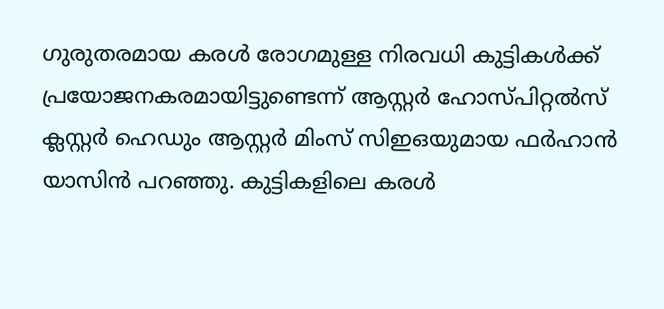ഗുരുതരമായ കരള്‍ രോഗമുള്ള നിരവധി കുട്ടികള്‍ക്ക് പ്രയോജനകരമായിട്ടുണ്ടെന്ന് ആസ്റ്റര്‍ ഹോസ്പിറ്റല്‍സ് ക്ലസ്റ്റര്‍ ഹെഡും ആസ്റ്റര്‍ മിംസ് സിഇഒയുമായ ഫര്‍ഹാന്‍ യാസിന്‍ പറഞ്ഞു. കുട്ടികളിലെ കരള്‍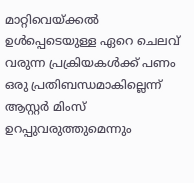മാറ്റിവെയ്ക്കല്‍ ഉള്‍പ്പെടെയുള്ള ഏറെ ചെലവ് വരുന്ന പ്രക്രിയകള്‍ക്ക് പണം ഒരു പ്രതിബന്ധമാകില്ലെന്ന് ആസ്റ്റര്‍ മിംസ് ഉറപ്പുവരുത്തുമെന്നും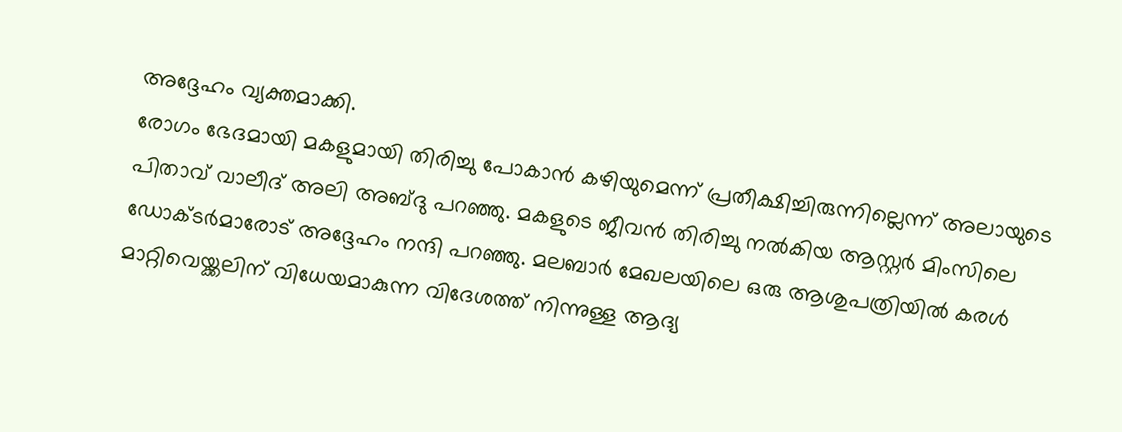അദ്ദേഹം വ്യക്തമാക്കി.
രോഗം ഭേദമായി മകളുമായി തിരിച്ചു പോകാന്‍ കഴിയുമെന്ന് പ്രതീക്ഷിച്ചിരുന്നില്ലെന്ന് അലായുടെ പിതാവ് വാലീദ് അലി അബ്ദു പറഞ്ഞു. മകളുടെ ജീവന്‍ തിരിച്ചു നല്‍കിയ ആസ്റ്റര്‍ മിംസിലെ ഡോക്ടര്‍മാരോട് അദ്ദേഹം നന്ദി പറഞ്ഞു. മലബാര്‍ മേഖലയിലെ ഒരു ആശുപത്രിയില്‍ കരള്‍ മാറ്റിവെയ്ക്കലിന് വിധേയമാകുന്ന വിദേശത്ത് നിന്നുള്ള ആദ്യ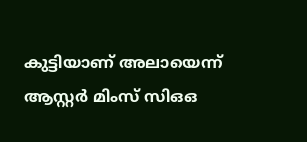കുട്ടിയാണ് അലായെന്ന് ആസ്റ്റര്‍ മിംസ് സിഒഒ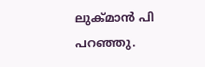ലുക്മാന്‍ പി പറഞ്ഞു.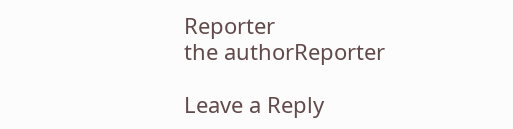Reporter
the authorReporter

Leave a Reply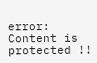error: Content is protected !!